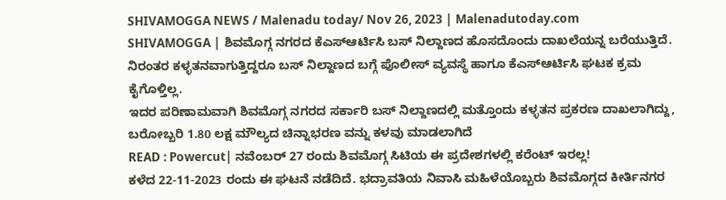SHIVAMOGGA NEWS / Malenadu today/ Nov 26, 2023 | Malenadutoday.com
SHIVAMOGGA | ಶಿವಮೊಗ್ಗ ನಗರದ ಕೆಎಸ್ಆರ್ಟಿಸಿ ಬಸ್ ನಿಲ್ದಾಣದ ಹೊಸದೊಂದು ದಾಖಲೆಯನ್ನ ಬರೆಯುತ್ತಿದೆ. ನಿರಂತರ ಕಳ್ಳತನವಾಗುತ್ತಿದ್ದರೂ ಬಸ್ ನಿಲ್ದಾಣದ ಬಗ್ಗೆ ಪೊಲೀಸ್ ವ್ಯವಸ್ಥೆ ಹಾಗೂ ಕೆಎಸ್ಆರ್ಟಿಸಿ ಘಟಕ ಕ್ರಮ ಕೈಗೊಳ್ತಿಲ್ಲ.
ಇದರ ಪರಿಣಾಮವಾಗಿ ಶಿವಮೊಗ್ಗ ನಗರದ ಸರ್ಕಾರಿ ಬಸ್ ನಿಲ್ದಾಣದಲ್ಲಿ ಮತ್ತೊಂದು ಕಳ್ಳತನ ಪ್ರಕರಣ ದಾಖಲಾಗಿದ್ದು, ಬರೋಬ್ಬರಿ 1.80 ಲಕ್ಷ ಮೌಲ್ಯದ ಚಿನ್ನಾಭರಣ ವನ್ನು ಕಳವು ಮಾಡಲಾಗಿದೆ
READ : Powercut| ನವೆಂಬರ್ 27 ರಂದು ಶಿವಮೊಗ್ಗ ಸಿಟಿಯ ಈ ಪ್ರದೇಶಗಳಲ್ಲಿ ಕರೆಂಟ್ ಇರಲ್ಲ!
ಕಳೆದ 22-11-2023 ರಂದು ಈ ಘಟನೆ ನಡೆದಿದೆ. ಭದ್ರಾವತಿಯ ನಿವಾಸಿ ಮಹಿಳೆಯೊಬ್ಬರು ಶಿವಮೊಗ್ಗದ ಕೀರ್ತಿನಗರ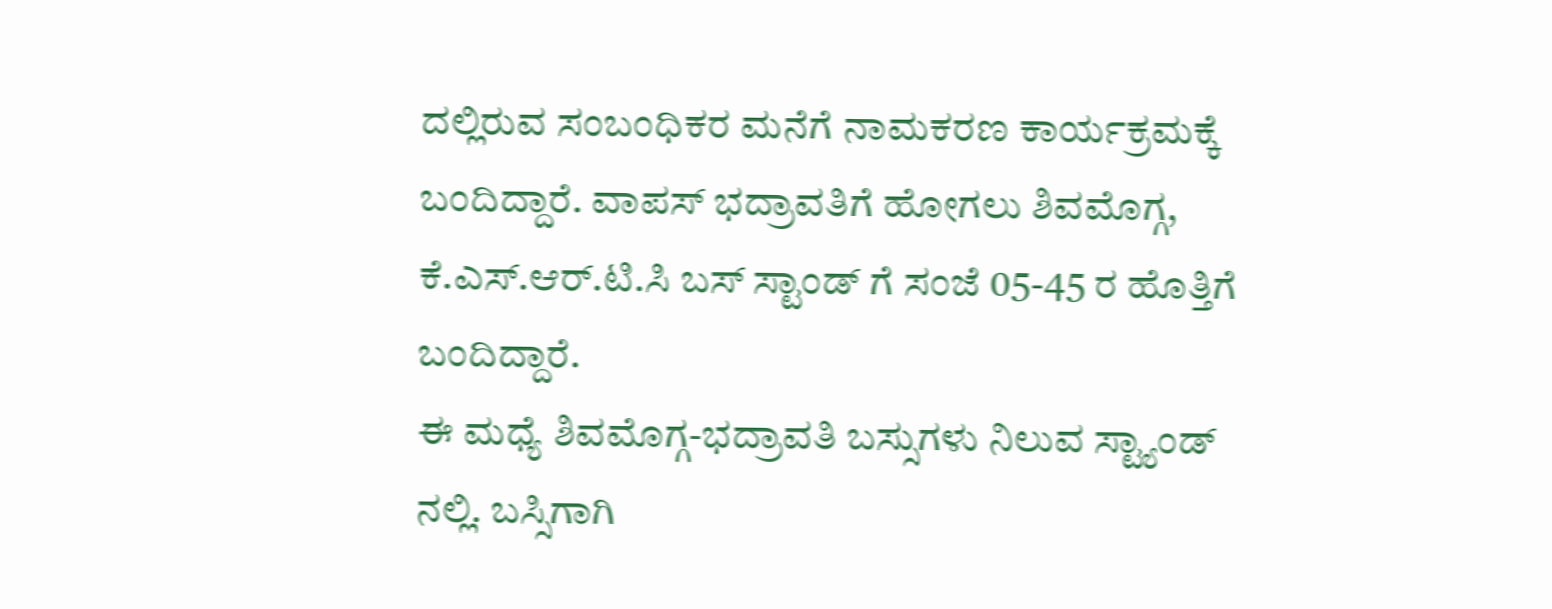ದಲ್ಲಿರುವ ಸಂಬಂಧಿಕರ ಮನೆಗೆ ನಾಮಕರಣ ಕಾರ್ಯಕ್ರಮಕ್ಕೆ ಬಂದಿದ್ದಾರೆ. ವಾಪಸ್ ಭದ್ರಾವತಿಗೆ ಹೋಗಲು ಶಿವಮೊಗ್ಗ, ಕೆ.ಎಸ್.ಆರ್.ಟಿ.ಸಿ ಬಸ್ ಸ್ಟಾಂಡ್ ಗೆ ಸಂಜೆ 05-45 ರ ಹೊತ್ತಿಗೆ ಬಂದಿದ್ದಾರೆ.
ಈ ಮಧ್ಯೆ ಶಿವಮೊಗ್ಗ-ಭದ್ರಾವತಿ ಬಸ್ಸುಗಳು ನಿಲುವ ಸ್ಟ್ಯಾಂಡ್ ನಲ್ಲಿ. ಬಸ್ಸಿಗಾಗಿ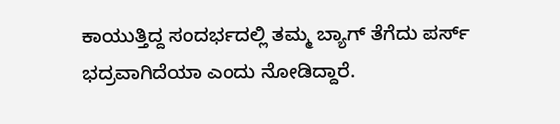ಕಾಯುತ್ತಿದ್ದ ಸಂದರ್ಭದಲ್ಲಿ ತಮ್ಮ ಬ್ಯಾಗ್ ತೆಗೆದು ಪರ್ಸ್ ಭದ್ರವಾಗಿದೆಯಾ ಎಂದು ನೋಡಿದ್ದಾರೆ.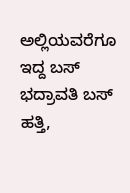ಅಲ್ಲಿಯವರೆಗೂ ಇದ್ದ ಬಸ್ ಭದ್ರಾವತಿ ಬಸ್ ಹತ್ತಿ,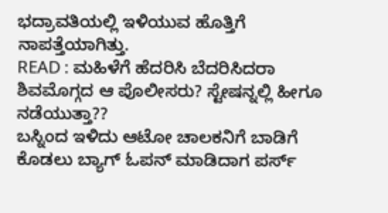ಭದ್ರಾವತಿಯಲ್ಲಿ ಇಳಿಯುವ ಹೊತ್ತಿಗೆ ನಾಪತ್ತೆಯಾಗಿತ್ತು.
READ : ಮಹಿಳೆಗೆ ಹೆದರಿಸಿ ಬೆದರಿಸಿದರಾ ಶಿವಮೊಗ್ಗದ ಆ ಪೊಲೀಸರು? ಸ್ಟೇಷನ್ನಲ್ಲಿ ಹೀಗೂ ನಡೆಯುತ್ತಾ??
ಬಸ್ನಿಂದ ಇಳಿದು ಆಟೋ ಚಾಲಕನಿಗೆ ಬಾಡಿಗೆ ಕೊಡಲು ಬ್ಯಾಗ್ ಓಪನ್ ಮಾಡಿದಾಗ ಪರ್ಸ್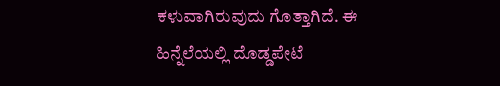ಕಳುವಾಗಿರುವುದು ಗೊತ್ತಾಗಿದೆ. ಈ ಹಿನ್ನೆಲೆಯಲ್ಲಿ ದೊಡ್ಡಪೇಟೆ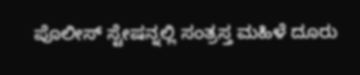ಪೊಲೀಸ್ ಸ್ಟೇಷನ್ನಲ್ಲಿ ಸಂತ್ರಸ್ತ ಮಹಿಳೆ ದೂರು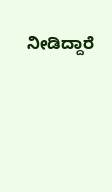ನೀಡಿದ್ದಾರೆ